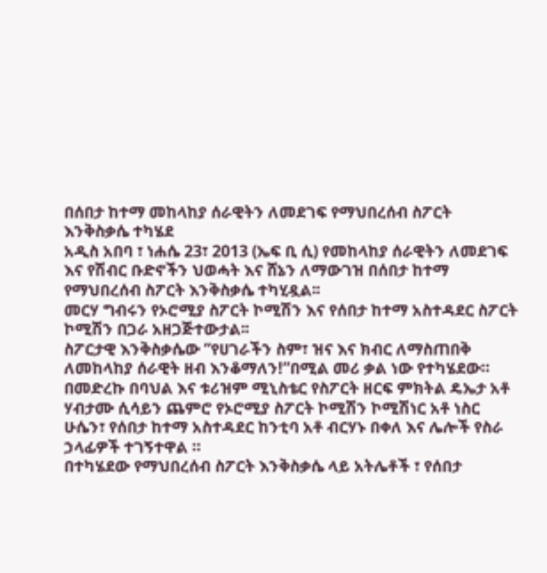በሰበታ ከተማ መከላከያ ሰራዊትን ለመደገፍ የማህበረሰብ ስፖርት እንቅስቃሴ ተካሄደ
አዲስ አበባ ፣ ነሐሴ 23፣ 2013 (ኤፍ ቢ ሲ) የመከላከያ ሰራዊትን ለመደገፍ እና የሽብር ቡድኖችን ህወሓት እና ሸኔን ለማውገዝ በሰበታ ከተማ የማህበረሰብ ስፖርት እንቅስቃሴ ተካሂዷል፡፡
መርሃ ግብሩን የኦሮሚያ ስፖርት ኮሚሽን እና የሰበታ ከተማ አስተዳደር ስፖርት ኮሚሽን በጋራ አዘጋጅተውታል፡፡
ስፖርታዊ እንቅስቃሴው ”የሀገራችን ስም፣ ዝና እና ክብር ለማስጠበቅ ለመከላከያ ሰራዊት ዘብ እንቆማለን!”በሚል መሪ ቃል ነው የተካሄደው።
በመድረኩ በባህል እና ቱሪዝም ሚኒስቴር የስፖርት ዘርፍ ምክትል ዴኤታ አቶ ሃብታሙ ሲሳይን ጨምሮ የኦሮሚያ ስፖርት ኮሚሽን ኮሚሽነር አቶ ነስር ሁሴን፣ የሰበታ ከተማ አስተዳደር ከንቲባ አቶ ብርሃኑ በቀለ እና ሌሎች የስራ ኃላፊዎች ተገኝተዋል ።
በተካሄደው የማህበረሰብ ስፖርት እንቅስቃሴ ላይ አትሌቶች ፣ የሰበታ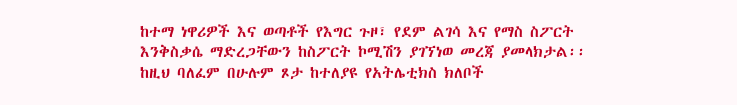ከተማ ነዋሪዎች እና ወጣቶች የእግር ጉዞ፣ የደም ልገሳ እና የማስ ስፖርት እንቅስቃሴ ማድረጋቸውን ከስፖርት ኮሚሽን ያገኘነወ መረጃ ያመላክታል፡፡
ከዚህ ባለፈም በሁሉም ጾታ ከተለያዩ የአትሌቲክስ ክለቦች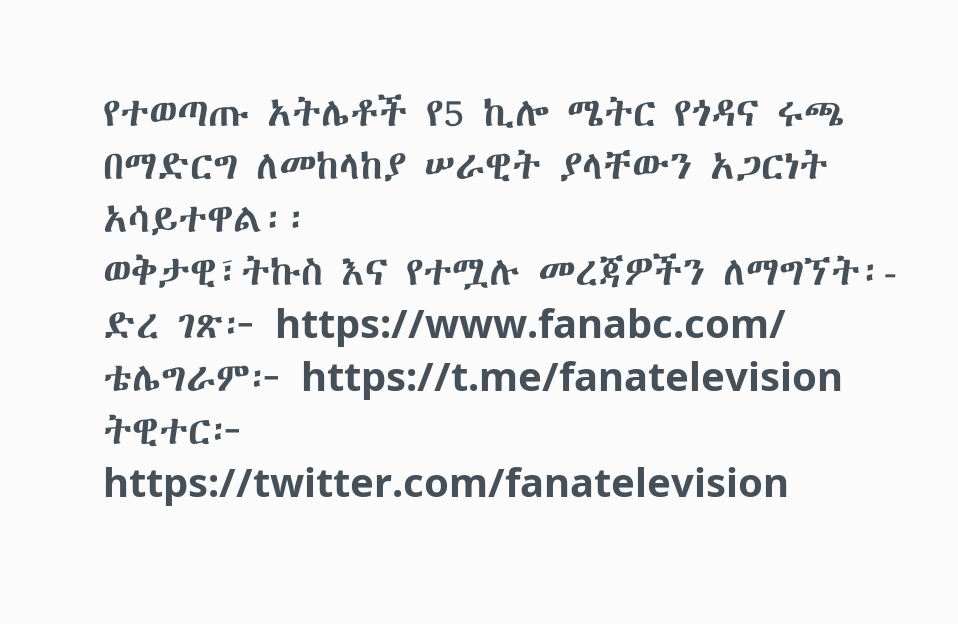የተወጣጡ አትሌቶች የ5 ኪሎ ሜትር የጎዳና ሩጫ በማድርግ ለመከላከያ ሠራዊት ያላቸውን አጋርነት አሳይተዋል፡፡
ወቅታዊ፣ትኩስ እና የተሟሉ መረጃዎችን ለማግኘት፡-
ድረ ገጽ፦ https://www.fanabc.com/
ቴሌግራም፦ https://t.me/fanatelevision
ትዊተር፦ https://twitter.com/fanatelevision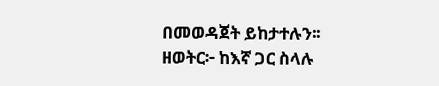በመወዳጀት ይከታተሉን፡፡
ዘወትር፦ ከእኛ ጋር ስላሉ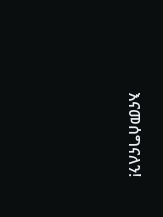እናመሰግናለን!